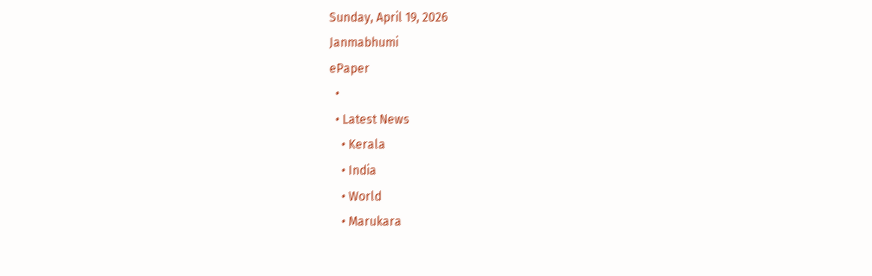Sunday, April 19, 2026
Janmabhumi
ePaper
  •
  • Latest News
    • Kerala
    • India
    • World
    • Marukara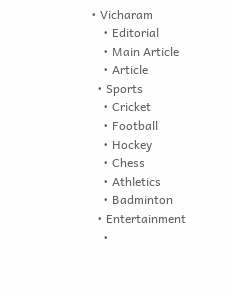• Vicharam
    • Editorial
    • Main Article
    • Article
  • Sports
    • Cricket
    • Football
    • Hockey
    • Chess
    • Athletics
    • Badminton
  • Entertainment
    •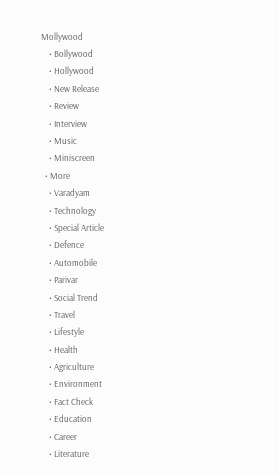Mollywood
    • Bollywood
    • Hollywood
    • New Release
    • Review
    • Interview
    • Music
    • Miniscreen
  • More
    • Varadyam
    • Technology
    • Special Article
    • Defence
    • Automobile
    • Parivar
    • Social Trend
    • Travel
    • Lifestyle
    • Health
    • Agriculture
    • Environment
    • Fact Check
    • Education
    • Career
    • Literature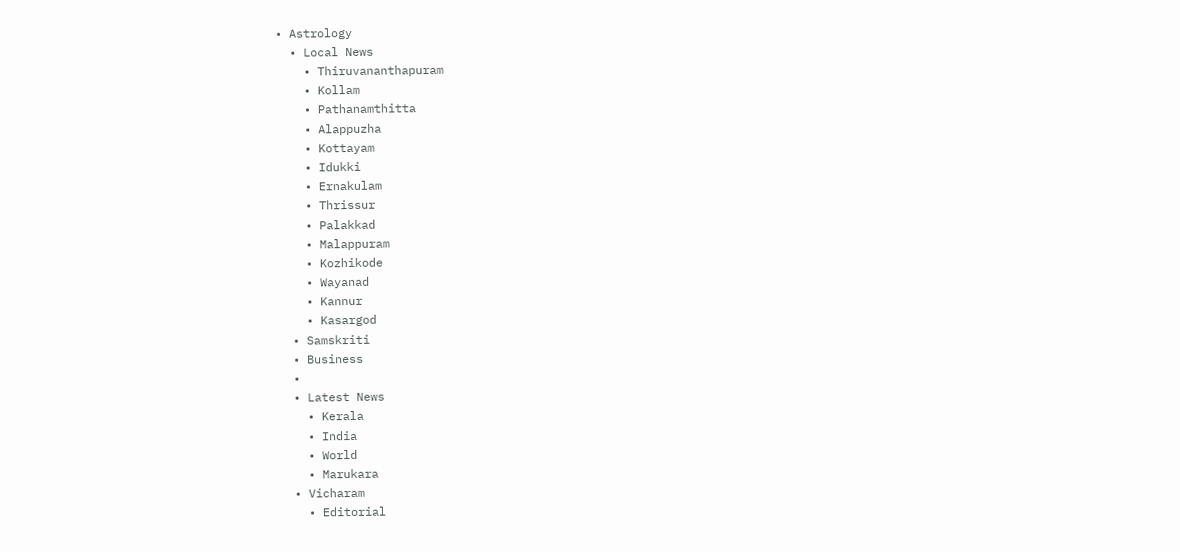• Astrology
  • Local News
    • Thiruvananthapuram
    • Kollam
    • Pathanamthitta
    • Alappuzha
    • Kottayam
    • Idukki
    • Ernakulam
    • Thrissur
    • Palakkad
    • Malappuram
    • Kozhikode
    • Wayanad
    • Kannur
    • Kasargod
  • Samskriti
  • Business
  •
  • Latest News
    • Kerala
    • India
    • World
    • Marukara
  • Vicharam
    • Editorial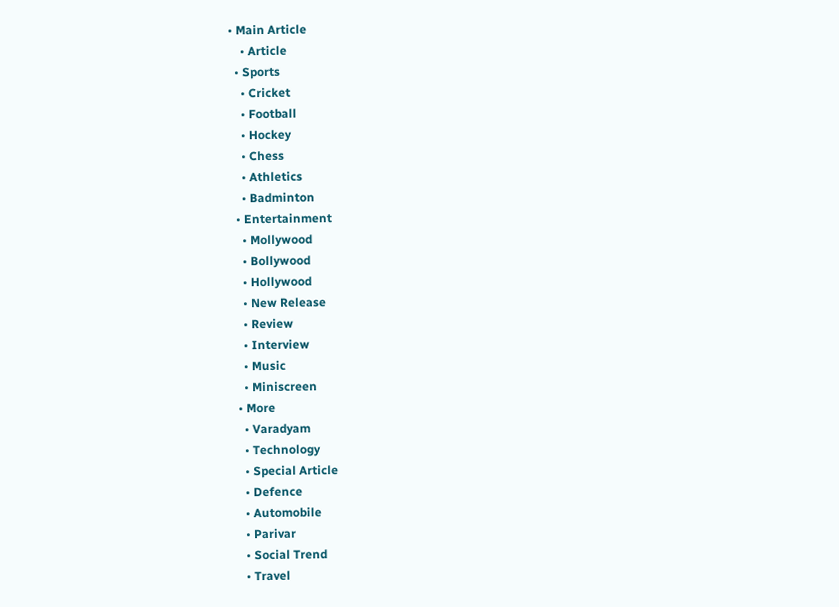• Main Article
    • Article
  • Sports
    • Cricket
    • Football
    • Hockey
    • Chess
    • Athletics
    • Badminton
  • Entertainment
    • Mollywood
    • Bollywood
    • Hollywood
    • New Release
    • Review
    • Interview
    • Music
    • Miniscreen
  • More
    • Varadyam
    • Technology
    • Special Article
    • Defence
    • Automobile
    • Parivar
    • Social Trend
    • Travel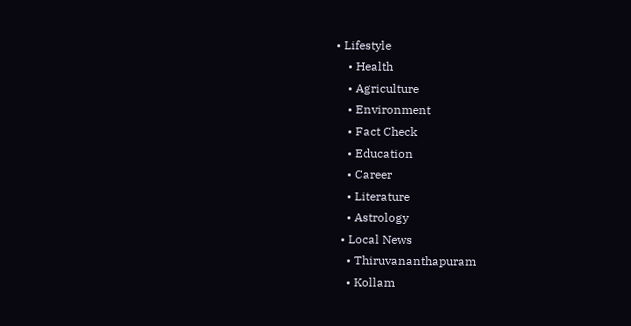• Lifestyle
    • Health
    • Agriculture
    • Environment
    • Fact Check
    • Education
    • Career
    • Literature
    • Astrology
  • Local News
    • Thiruvananthapuram
    • Kollam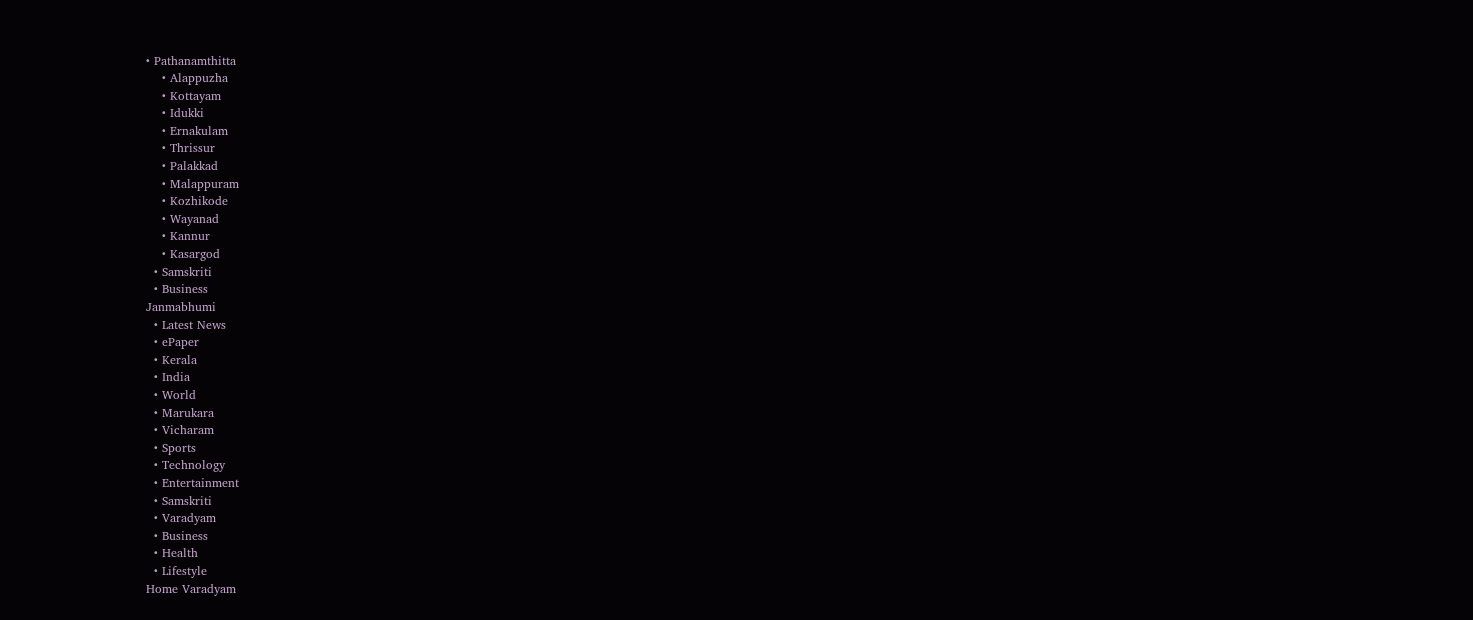• Pathanamthitta
    • Alappuzha
    • Kottayam
    • Idukki
    • Ernakulam
    • Thrissur
    • Palakkad
    • Malappuram
    • Kozhikode
    • Wayanad
    • Kannur
    • Kasargod
  • Samskriti
  • Business
Janmabhumi
  • Latest News
  • ePaper
  • Kerala
  • India
  • World
  • Marukara
  • Vicharam
  • Sports
  • Technology
  • Entertainment
  • Samskriti
  • Varadyam
  • Business
  • Health
  • Lifestyle
Home Varadyam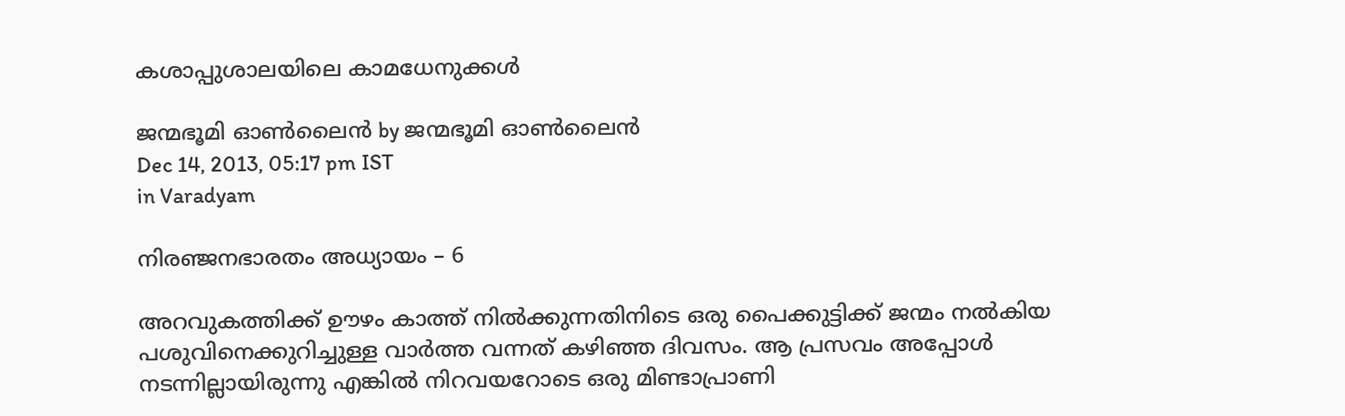കശാപ്പുശാലയിലെ കാമധേനുക്കള്‍

ജന്മഭൂമി ഓണ്‍ലൈന്‍ by ജന്മഭൂമി ഓണ്‍ലൈന്‍
Dec 14, 2013, 05:17 pm IST
in Varadyam

നിരഞ്ജനഭാരതം അധ്യായം – 6

അറവുകത്തിക്ക്‌ ഊഴം കാത്ത്‌ നില്‍ക്കുന്നതിനിടെ ഒരു പൈക്കുട്ടിക്ക്‌ ജന്മം നല്‍കിയ പശുവിനെക്കുറിച്ചുള്ള വാര്‍ത്ത വന്നത്‌ കഴിഞ്ഞ ദിവസം. ആ പ്രസവം അപ്പോള്‍ നടന്നില്ലായിരുന്നു എങ്കില്‍ നിറവയറോടെ ഒരു മിണ്ടാപ്രാണി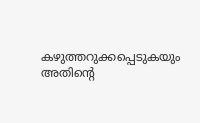കഴുത്തറുക്കപ്പെടുകയും അതിന്റെ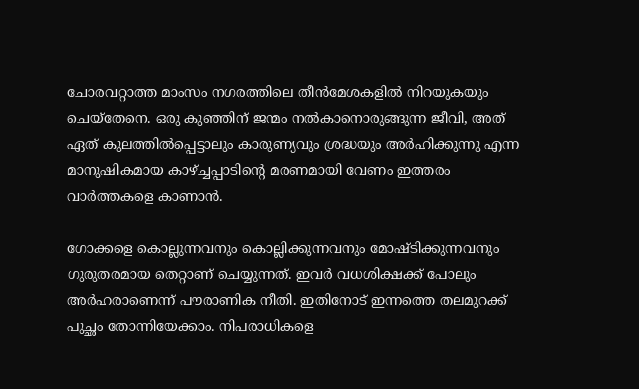ചോരവറ്റാത്ത മാംസം നഗരത്തിലെ തീന്‍മേശകളില്‍ നിറയുകയും ചെയ്തേനെ. ഒരു കുഞ്ഞിന്‌ ജന്മം നല്‍കാനൊരുങ്ങുന്ന ജീവി, അത്‌ ഏത്‌ കുലത്തില്‍പ്പെട്ടാലും കാരുണ്യവും ശ്രദ്ധയും അര്‍ഹിക്കുന്നു എന്ന മാനുഷികമായ കാഴ്‌ച്ചപ്പാടിന്റെ മരണമായി വേണം ഇത്തരം വാര്‍ത്തകളെ കാണാന്‍.

ഗോക്കളെ കൊല്ലുന്നവനും കൊല്ലിക്കുന്നവനും മോഷ്ടിക്കുന്നവനും ഗുരുതരമായ തെറ്റാണ്‌ ചെയ്യുന്നത്‌. ഇവര്‍ വധശിക്ഷക്ക്‌ പോലും അര്‍ഹരാണെന്ന്‌ പൗരാണിക നീതി. ഇതിനോട്‌ ഇന്നത്തെ തലമുറക്ക്‌ പുച്ഛം തോന്നിയേക്കാം. നിപരാധികളെ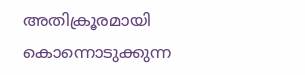അതിക്രൂരമായി കൊന്നൊടുക്കുന്ന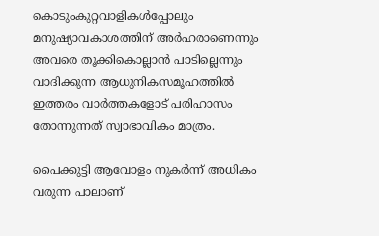കൊടുംകുറ്റവാളികള്‍പ്പോലും മനുഷ്യാവകാശത്തിന്‌ അര്‍ഹരാണെന്നും അവരെ തൂക്കികൊല്ലാന്‍ പാടില്ലെന്നും വാദിക്കുന്ന ആധുനികസമൂഹത്തില്‍ ഇത്തരം വാര്‍ത്തകളോട്‌ പരിഹാസം തോന്നുന്നത്‌ സ്വാഭാവികം മാത്രം.

പൈക്കുട്ടി ആവോളം നുകര്‍ന്ന്‌ അധികം വരുന്ന പാലാണ്‌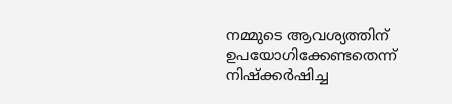നമ്മുടെ ആവശ്യത്തിന്‌ ഉപയോഗിക്കേണ്ടതെന്ന്‌ നിഷ്ക്കര്‍ഷിച്ച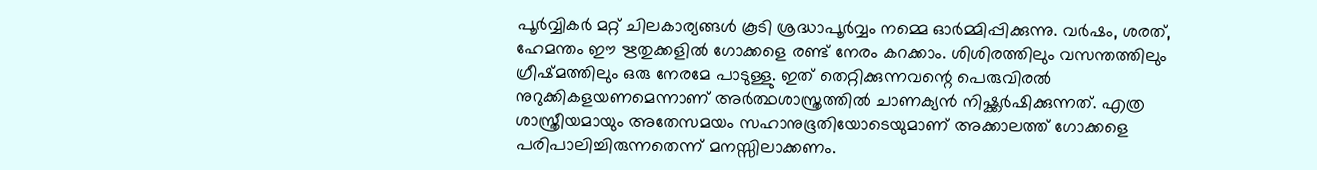പൂര്‍വ്വികര്‍ മറ്റ്‌ ചിലകാര്യങ്ങള്‍ കൂടി ശ്രദ്ധാപൂര്‍വ്വം നമ്മെ ഓര്‍മ്മിപ്പിക്കുന്നു. വര്‍ഷം, ശരത്‌, ഹേമന്തം ഈ ഋതുക്കളില്‍ ഗോക്കളെ രണ്ട്‌ നേരം കറക്കാം. ശിശിരത്തിലും വസന്തത്തിലും ഗ്രീഷ്മത്തിലും ഒരു നേരമേ പാടുള്ളു. ഇത്‌ തെറ്റിക്കുന്നവന്റെ പെരുവിരല്‍ നുറുക്കികളയണമെന്നാണ്‌ അര്‍ത്ഥശാസ്ത്രത്തില്‍ ചാണക്യന്‍ നിഷ്ക്കര്‍ഷിക്കുന്നത്‌. എത്ര ശാസ്ത്രീയമായും അതേസമയം സഹാനുഭൂതിയോടെയുമാണ്‌ അക്കാലത്ത്‌ ഗോക്കളെ പരിപാലിച്ചിരുന്നതെന്ന്‌ മനസ്സിലാക്കണം.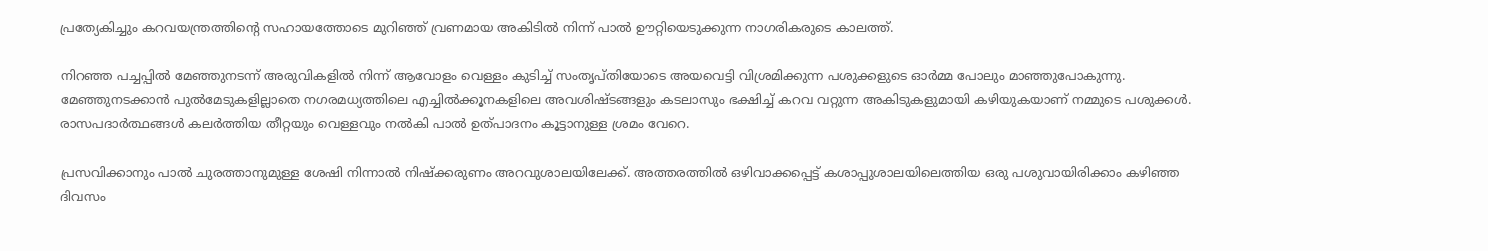പ്രത്യേകിച്ചും കറവയന്ത്രത്തിന്റെ സഹായത്തോടെ മുറിഞ്ഞ്‌ വ്രണമായ അകിടില്‍ നിന്ന്‌ പാല്‍ ഊറ്റിയെടുക്കുന്ന നാഗരികരുടെ കാലത്ത്‌.

നിറഞ്ഞ പച്ചപ്പില്‍ മേഞ്ഞുനടന്ന്‌ അരുവികളില്‍ നിന്ന്‌ ആവോളം വെള്ളം കുടിച്ച്‌ സംതൃപ്തിയോടെ അയവെട്ടി വിശ്രമിക്കുന്ന പശുക്കളുടെ ഓര്‍മ്മ പോലും മാഞ്ഞുപോകുന്നു. മേഞ്ഞുനടക്കാന്‍ പുല്‍മേടുകളില്ലാതെ നഗരമധ്യത്തിലെ എച്ചില്‍ക്കൂനകളിലെ അവശിഷ്ടങ്ങളും കടലാസും ഭക്ഷിച്ച്‌ കറവ വറ്റുന്ന അകിടുകളുമായി കഴിയുകയാണ്‌ നമ്മുടെ പശുക്കള്‍. രാസപദാര്‍ത്ഥങ്ങള്‍ കലര്‍ത്തിയ തീറ്റയും വെള്ളവും നല്‍കി പാല്‍ ഉത്പാദനം കൂട്ടാനുള്ള ശ്രമം വേറെ.

പ്രസവിക്കാനും പാല്‍ ചുരത്താനുമുള്ള ശേഷി നിന്നാല്‍ നിഷ്ക്കരുണം അറവുശാലയിലേക്ക്‌. അത്തരത്തില്‍ ഒഴിവാക്കപ്പെട്ട്‌ കശാപ്പുശാലയിലെത്തിയ ഒരു പശുവായിരിക്കാം കഴിഞ്ഞ ദിവസം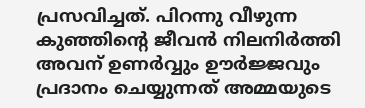പ്രസവിച്ചത്‌. പിറന്നു വീഴുന്ന കുഞ്ഞിന്റെ ജീവന്‍ നിലനിര്‍ത്തി അവന്‌ ഉണര്‍വ്വും ഊര്‍ജ്ജവും പ്രദാനം ചെയ്യുന്നത്‌ അമ്മയുടെ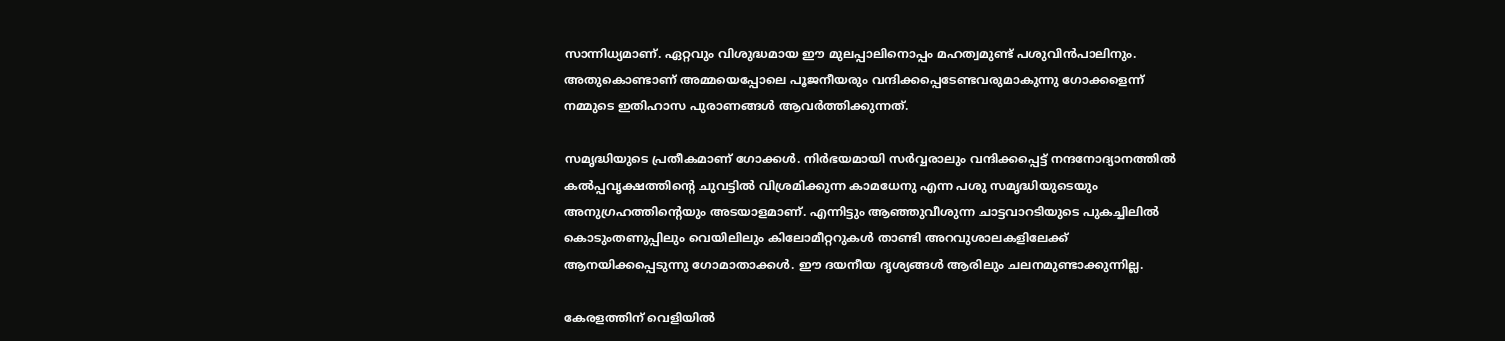സാന്നിധ്യമാണ്‌. ഏറ്റവും വിശുദ്ധമായ ഈ മുലപ്പാലിനൊപ്പം മഹത്വമുണ്ട്‌ പശുവിന്‍പാലിനും. അതുകൊണ്ടാണ്‌ അമ്മയെപ്പോലെ പൂജനീയരും വന്ദിക്കപ്പെടേണ്ടവരുമാകുന്നു ഗോക്കളെന്ന്‌ നമ്മുടെ ഇതിഹാസ പുരാണങ്ങള്‍ ആവര്‍ത്തിക്കുന്നത്‌.

സമൃദ്ധിയുടെ പ്രതീകമാണ്‌ ഗോക്കള്‍. നിര്‍ഭയമായി സര്‍വ്വരാലും വന്ദിക്കപ്പെട്ട്‌ നന്ദനോദ്യാനത്തില്‍ കല്‍പ്പവൃക്ഷത്തിന്റെ ചുവട്ടില്‍ വിശ്രമിക്കുന്ന കാമധേനു എന്ന പശു സമൃദ്ധിയുടെയും അനുഗ്രഹത്തിന്റെയും അടയാളമാണ്‌. എന്നിട്ടും ആഞ്ഞുവീശുന്ന ചാട്ടവാറടിയുടെ പുകച്ചിലില്‍ കൊടുംതണുപ്പിലും വെയിലിലും കിലോമീറ്ററുകള്‍ താണ്ടി അറവുശാലകളിലേക്ക്‌ ആനയിക്കപ്പെടുന്നു ഗോമാതാക്കള്‍. ഈ ദയനീയ ദൃശ്യങ്ങള്‍ ആരിലും ചലനമുണ്ടാക്കുന്നില്ല.

കേരളത്തിന്‌ വെളിയില്‍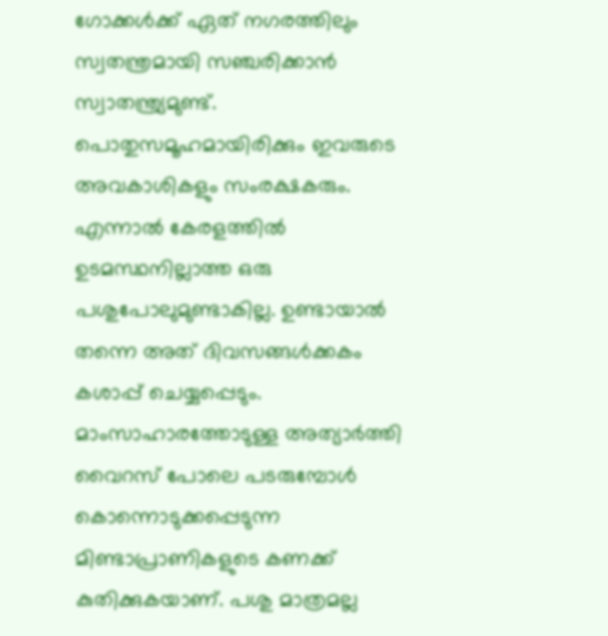ഗോക്കള്‍ക്ക്‌ ഏത്‌ നഗരത്തിലും സ്വതന്ത്രമായി സഞ്ചരിക്കാന്‍ സ്വാതന്ത്ര്യമുണ്ട്‌. പൊതുസമൂഹമായിരിക്കും ഇവരുടെ അവകാശികളും സംരക്ഷകരും. എന്നാല്‍ കേരളത്തില്‍ ഉടമസ്ഥനില്ലാത്ത ഒരു പശുപോലുമുണ്ടാകില്ല. ഉണ്ടായാല്‍ തന്നെ അത്‌ ദിവസങ്ങള്‍ക്കകം കശാപ്പ്‌ ചെയ്യപ്പെടും. മാംസാഹാരത്തോടുള്ള അത്യാര്‍ത്തി വൈറസ്‌ പോലെ പടരുമ്പോള്‍ കൊന്നൊടുക്കപ്പെടുന്ന മിണ്ടാപ്രാണികളുടെ കണക്ക്‌ കുതിക്കുകയാണ്‌. പശു മാത്രമല്ല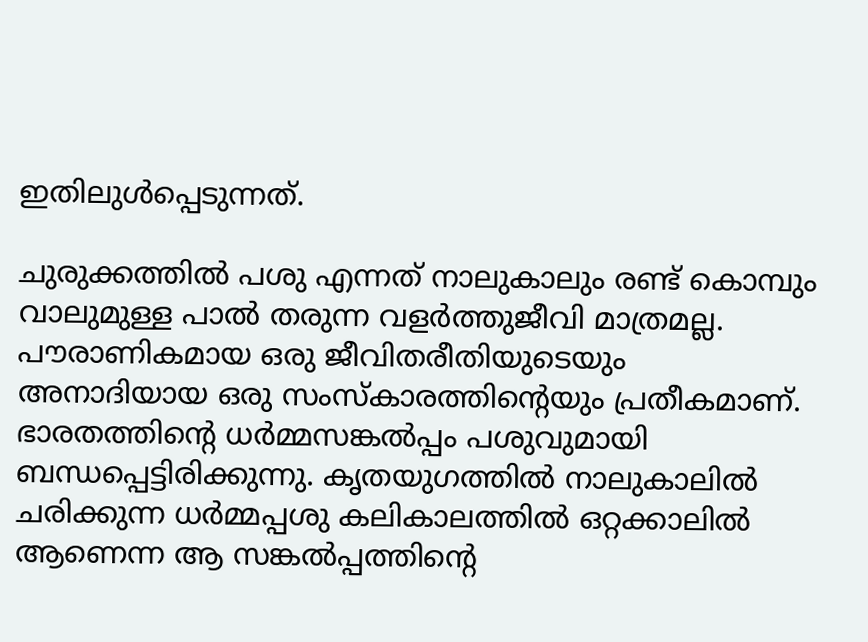ഇതിലുള്‍പ്പെടുന്നത്‌.

ചുരുക്കത്തില്‍ പശു എന്നത്‌ നാലുകാലും രണ്ട്‌ കൊമ്പും വാലുമുള്ള പാല്‍ തരുന്ന വളര്‍ത്തുജീവി മാത്രമല്ല. പൗരാണികമായ ഒരു ജീവിതരീതിയുടെയും അനാദിയായ ഒരു സംസ്കാരത്തിന്റെയും പ്രതീകമാണ്‌. ഭാരതത്തിന്റെ ധര്‍മ്മസങ്കല്‍പ്പം പശുവുമായി ബന്ധപ്പെട്ടിരിക്കുന്നു. കൃതയുഗത്തില്‍ നാലുകാലില്‍ ചരിക്കുന്ന ധര്‍മ്മപ്പശു കലികാലത്തില്‍ ഒറ്റക്കാലില്‍ ആണെന്ന ആ സങ്കല്‍പ്പത്തിന്റെ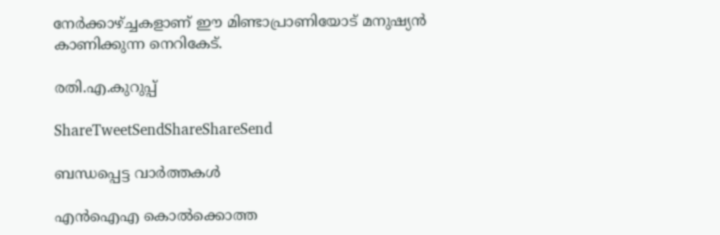നേര്‍ക്കാഴ്‌ച്ചകളാണ്‌ ഈ മിണ്ടാപ്രാണിയോട്‌ മനുഷ്യന്‍ കാണിക്കുന്ന നെറികേട്‌.

രതി.എ.കുറുപ്പ്‌

ShareTweetSendShareShareSend

ബന്ധപ്പെട്ട വാര്‍ത്തകള്‍

എന്‍ഐഎ കൊല്‍ക്കൊത്ത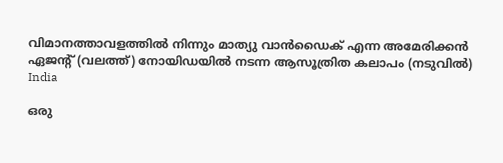വിമാനത്താവളത്തില്‍ നിന്നും മാത്യു വാന്‍ഡൈക് എന്ന അമേരിക്കന്‍ ഏജന്‍റ് (വലത്ത്) നോയിഡയില്‍ നടന്ന ആസൂത്രിത കലാപം (നടുവില്‍)
India

ഒരു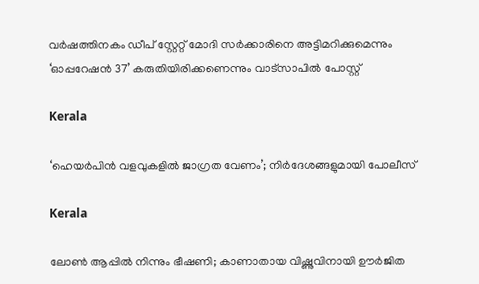വര്‍ഷത്തിനകം ഡീപ് സ്റ്റേറ്റ് മോദി സര്‍ക്കാരിനെ അട്ടിമറിക്കുമെന്നും ‘ഓപ്പറേഷന്‍ 37’ കരുതിയിരിക്കണെന്നും വാട്സാപില്‍ പോസ്റ്റ്

Kerala

‘ഹെയർപിൻ വളവുകളിൽ ജാഗ്രത വേണം’; നിർദേശങ്ങളുമായി പോലീസ്

Kerala

ലോൺ ആപ്പിൽ നിന്നും ഭീഷണി; കാണാതായ വിഷ്ണുവിനായി ഊർജിത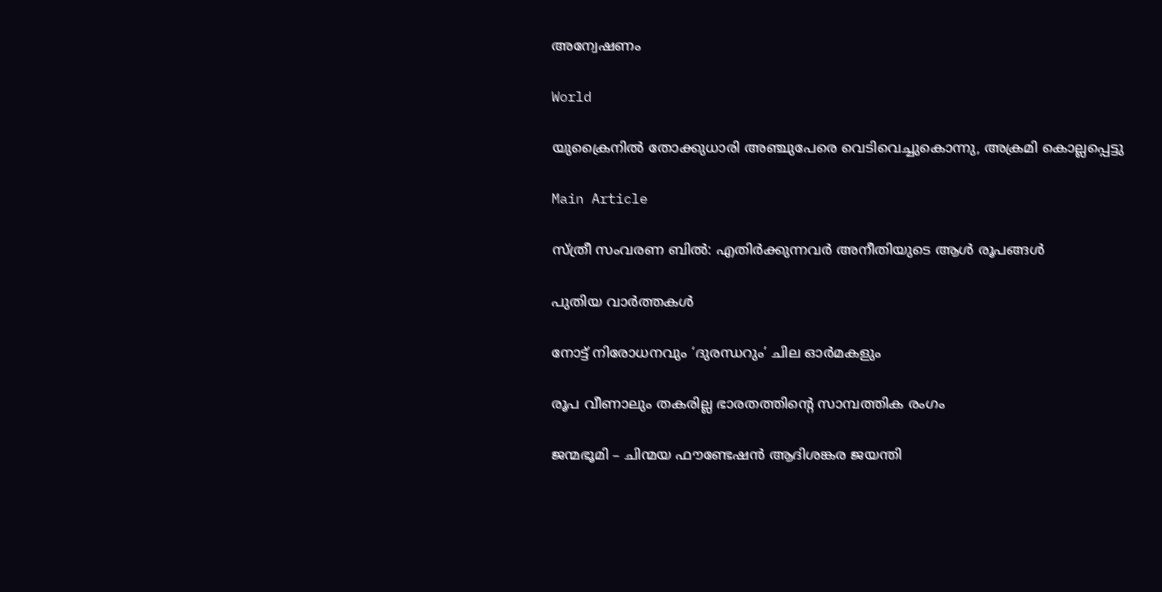അന്വേഷണം

World

യുക്രൈനിൽ തോക്കുധാരി അഞ്ചുപേരെ വെടിവെച്ചുകൊന്നു, അക്രമി കൊല്ലപ്പെട്ടു

Main Article

സ്ത്രീ സംവരണ ബില്‍: എതിര്‍ക്കുന്നവര്‍ അനീതിയുടെ ആള്‍ രൂപങ്ങള്‍

പുതിയ വാര്‍ത്തകള്‍

നോട്ട് നിരോധനവും ‘ദുരന്ധറും’ ചില ഓര്‍മകളും

രൂപ വീണാലും തകരില്ല ഭാരതത്തിന്റെ സാമ്പത്തിക രംഗം

ജന്മഭൂമി – ചിന്മയ ഫൗണ്ടേഷന്‍ ആദിശങ്കര ജയന്തി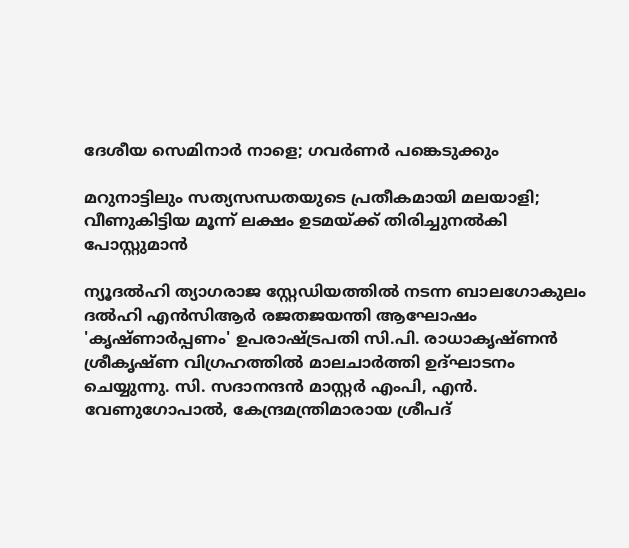ദേശീയ സെമിനാര്‍ നാളെ; ഗവര്‍ണര്‍ പങ്കെടുക്കും

മറുനാട്ടിലും സത്യസന്ധതയുടെ പ്രതീകമായി മലയാളി; വീണുകിട്ടിയ മൂന്ന് ലക്ഷം ഉടമയ്‌ക്ക് തിരിച്ചുനല്‍കി പോസ്റ്റുമാന്‍

ന്യൂദല്‍ഹി ത്യാഗരാജ സ്റ്റേഡിയത്തില്‍ നടന്ന ബാലഗോകുലം ദല്‍ഹി എന്‍സിആര്‍ രജതജയന്തി ആഘോഷം
'കൃഷ്ണാര്‍പ്പണം' ഉപരാഷ്ട്രപതി സി.പി. രാധാകൃഷ്ണന്‍ ശ്രീകൃഷ്ണ വിഗ്രഹത്തില്‍ മാലചാര്‍ത്തി ഉദ്ഘാടനം
ചെയ്യുന്നു. സി. സദാനന്ദന്‍ മാസ്റ്റര്‍ എംപി, എന്‍. വേണുഗോപാല്‍, കേന്ദ്രമന്ത്രിമാരായ ശ്രീപദ്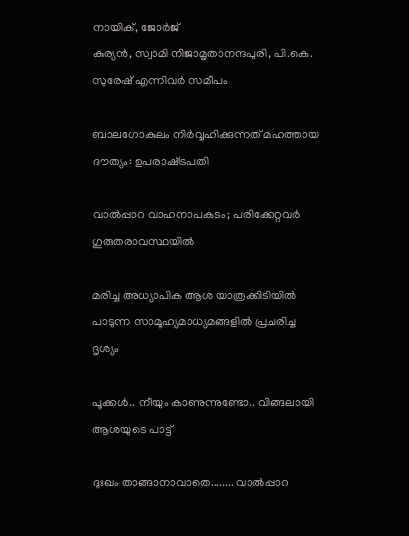നായിക്, ജോര്‍ജ്
കുര്യന്‍, സ്വാമി നിജാമൃതാനന്ദപുരി, പി.കെ. സുരേഷ് എന്നിവര്‍ സമീപം

ബാലഗോകുലം നിര്‍വ്വഹിക്കുന്നത് മഹത്തായ ദൗത്യം: ഉപരാഷ്‌ട്രപതി

വാല്‍പ്പാറ വാഹനാപകടം; പരിക്കേറ്റവര്‍ ഗുരുതരാവസ്ഥയില്‍

മരിച്ച അധ്യാപിക ആശ യാത്രക്കിടിയില്‍ പാടുന്ന സാമൂഹ്യമാധ്യമങ്ങളില്‍ പ്രചരിച്ച ദൃശ്യം

പൂക്കള്‍.. നീയും കാണുന്നുണ്ടോ.. വിങ്ങലായി ആശയുടെ പാട്ട്

ദുഃഖം താങ്ങാനാവാതെ........ വാല്‍പ്പാറ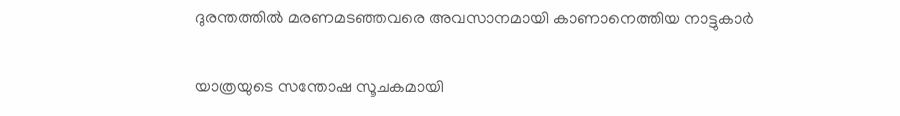ദുരന്തത്തില്‍ മരണമടഞ്ഞവരെ അവസാനമായി കാണാനെത്തിയ നാട്ടുകാര്‍

യാത്രയുടെ സന്തോഷ സൂചകമായി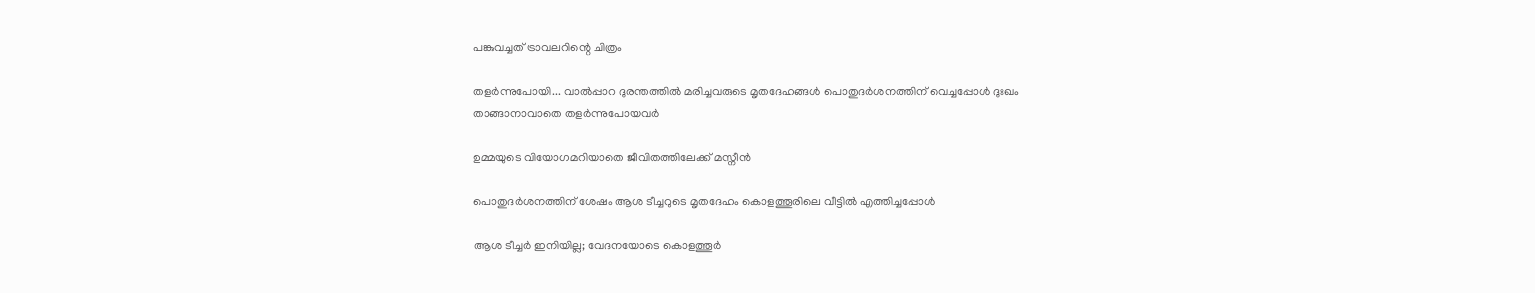പങ്കുവച്ചത് ട്രാവലറിന്റെ ചിത്രം

തളര്‍ന്നുപോയി... വാല്‍പ്പാറ ദുരന്തത്തില്‍ മരിച്ചവരുടെ മൃതദേഹങ്ങള്‍ പൊതുദര്‍ശനത്തിന് വെച്ചപ്പോള്‍ ദുഃഖം
താങ്ങാനാവാതെ തളര്‍ന്നുപോയവര്‍

ഉമ്മയുടെ വിയോഗമറിയാതെ ജീവിതത്തിലേക്ക് മസ്നീന്‍

പൊതുദര്‍ശനത്തിന് ശേഷം ആശ ടീച്ചറുടെ മൃതദേഹം കൊളത്തൂരിലെ വീട്ടില്‍ എത്തിച്ചപ്പോള്‍

ആശ ടീച്ചര്‍ ഇനിയില്ല; വേദനയോടെ കൊളത്തൂര്‍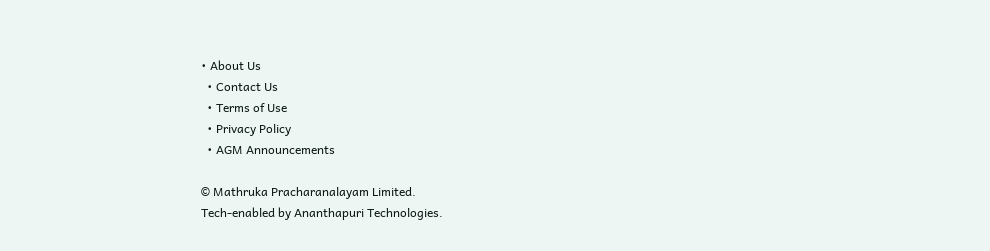• About Us
  • Contact Us
  • Terms of Use
  • Privacy Policy
  • AGM Announcements

© Mathruka Pracharanalayam Limited.
Tech-enabled by Ananthapuri Technologies.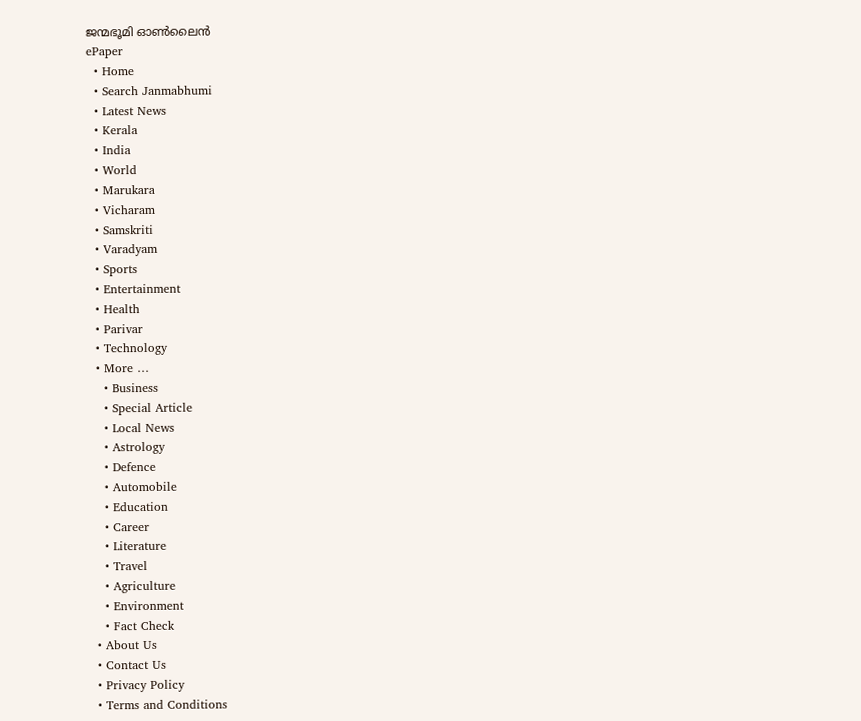ജന്മഭൂമി ഓണ്‍ലൈന്‍
ePaper
  • Home
  • Search Janmabhumi
  • Latest News
  • Kerala
  • India
  • World
  • Marukara
  • Vicharam
  • Samskriti
  • Varadyam
  • Sports
  • Entertainment
  • Health
  • Parivar
  • Technology
  • More …
    • Business
    • Special Article
    • Local News
    • Astrology
    • Defence
    • Automobile
    • Education
    • Career
    • Literature
    • Travel
    • Agriculture
    • Environment
    • Fact Check
  • About Us
  • Contact Us
  • Privacy Policy
  • Terms and Conditions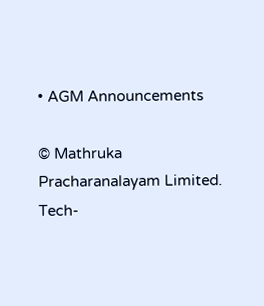• AGM Announcements

© Mathruka Pracharanalayam Limited.
Tech-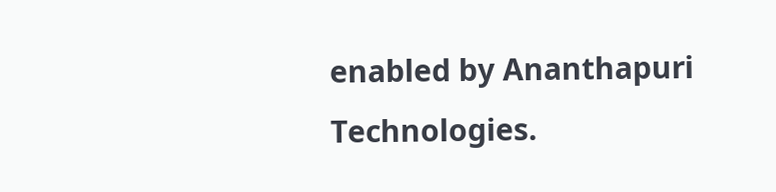enabled by Ananthapuri Technologies.